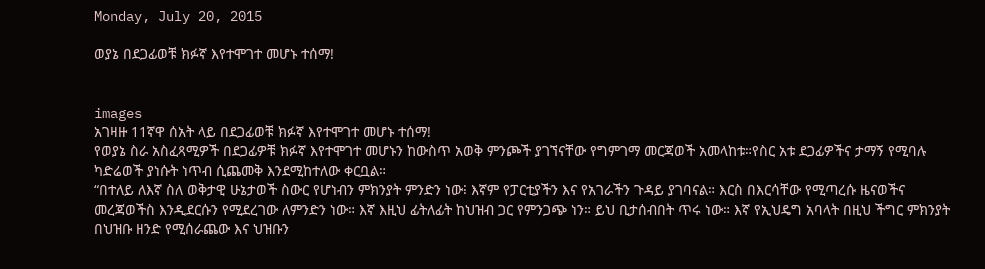Monday, July 20, 2015

ወያኔ በደጋፊወቹ ክፉኛ እየተሞገተ መሆኑ ተሰማ!


images
አገዛዙ 11ኛዋ ሰአት ላይ በደጋፊወቹ ክፉኛ እየተሞገተ መሆኑ ተሰማ!
የወያኔ ስራ አስፈጻሚዎች በደጋፊዎቹ ክፉኛ እየተሞገተ መሆኑን ከውስጥ አወቅ ምንጮች ያገኘናቸው የግምገማ መርጃወች አመላከቱ።የስር አቱ ደጋፊዎችና ታማኝ የሚባሉ ካድሬወች ያነሱት ነጥብ ሲጨመቅ እንደሚከተለው ቀርቧል።
“በተለይ ለእኛ ስለ ወቅታዊ ሁኔታወች ስውር የሆነብን ምክንያት ምንድን ነው፧ እኛም የፓርቲያችን እና የአገራችን ጉዳይ ያገባናል። እርስ በእርሳቸው የሚጣረሱ ዜናወችና መረጃወችስ እንዲደርሱን የሚደረገው ለምንድን ነው። እኛ እዚህ ፊትለፊት ከህዝብ ጋር የምንጋጭ ነን። ይህ ቢታሰብበት ጥሩ ነው። እኛ የኢህዴግ አባላት በዚህ ችግር ምክንያት በህዝቡ ዘንድ የሚሰራጨው እና ህዝቡን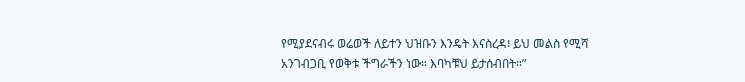የሚያደናብሩ ወሬወች ለይተን ህዝቡን እንዴት እናስረዳ፧ ይህ መልስ የሚሻ አንገብጋቢ የወቅቱ ችግራችን ነው። እባካቹህ ይታሰብበት።”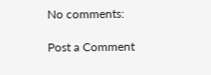No comments:

Post a Comment